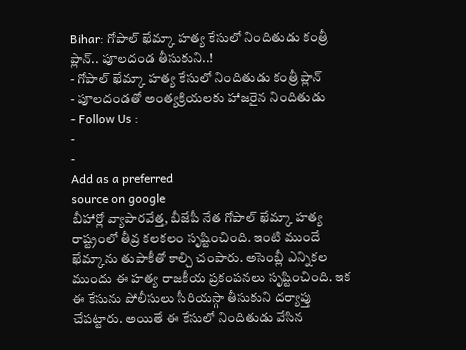Bihar: గోపాల్ ఖేమ్కా హత్య కేసులో నిందితుడు కంత్రీ ప్లాన్.. పూలదండ తీసుకుని..!
- గోపాల్ ఖేమ్కా హత్య కేసులో నిందితుడు కంత్రీ ప్లాన్
- పూలదండతో అంత్యక్రియలకు హాజరైన నిందితుడు
- Follow Us :
-
-
Add as a preferred
source on google
బీహార్లో వ్యాపారవేత్త, బీజేపీ నేత గోపాల్ ఖేమ్కా హత్య రాష్ట్రంలో తీవ్ర కలకలం సృష్టించింది. ఇంటి ముందే ఖేమ్కాను తుపాకీతో కాల్చి చంపారు. అసెంబ్లీ ఎన్నికల ముందు ఈ హత్య రాజకీయ ప్రకంపనలు సృష్టించింది. ఇక ఈ కేసును పోలీసులు సీరియస్గా తీసుకుని దర్యాప్తు చేపట్టారు. అయితే ఈ కేసులో నిందితుడు వేసిన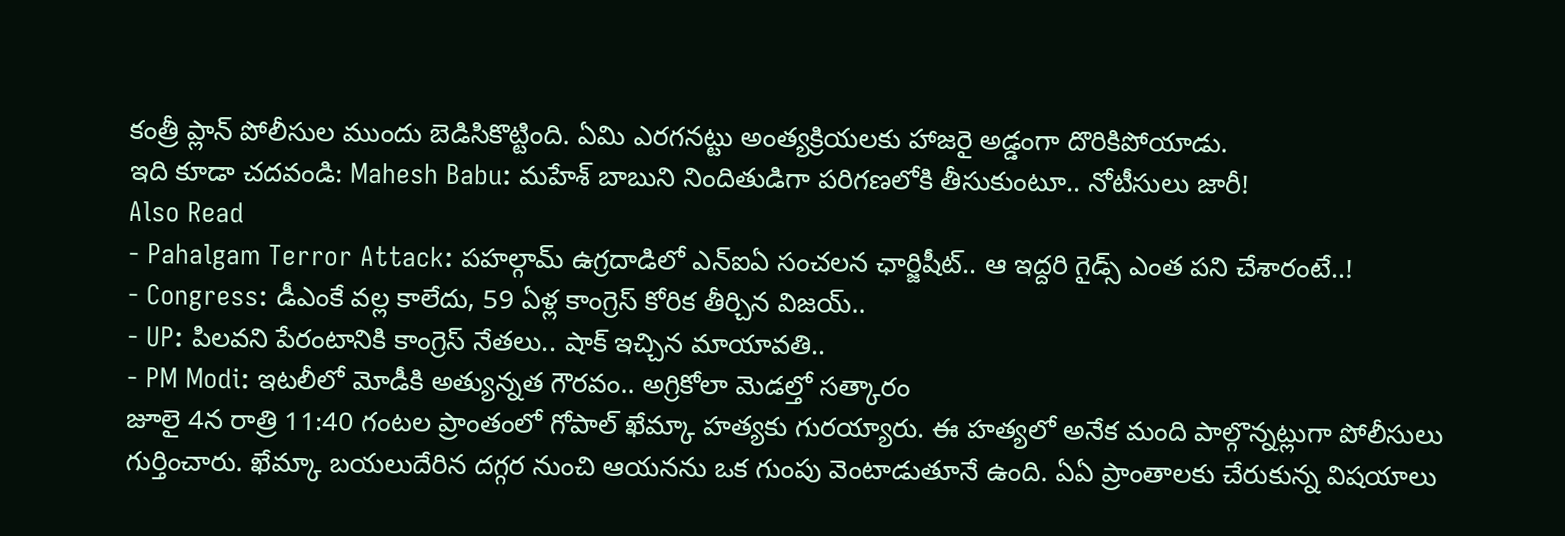కంత్రీ ప్లాన్ పోలీసుల ముందు బెడిసికొట్టింది. ఏమి ఎరగనట్టు అంత్యక్రియలకు హాజరై అడ్డంగా దొరికిపోయాడు.
ఇది కూడా చదవండి: Mahesh Babu: మహేశ్ బాబుని నిందితుడిగా పరిగణలోకి తీసుకుంటూ.. నోటీసులు జారీ!
Also Read
- Pahalgam Terror Attack: పహల్గామ్ ఉగ్రదాడిలో ఎన్ఐఏ సంచలన ఛార్జిషీట్.. ఆ ఇద్దరి గైడ్స్ ఎంత పని చేశారంటే..!
- Congress: డీఎంకే వల్ల కాలేదు, 59 ఏళ్ల కాంగ్రెస్ కోరిక తీర్చిన విజయ్..
- UP: పిలవని పేరంటానికి కాంగ్రెస్ నేతలు.. షాక్ ఇచ్చిన మాయావతి..
- PM Modi: ఇటలీలో మోడీకి అత్యున్నత గౌరవం.. అగ్రికోలా మెడల్తో సత్కారం
జూలై 4న రాత్రి 11:40 గంటల ప్రాంతంలో గోపాల్ ఖేమ్కా హత్యకు గురయ్యారు. ఈ హత్యలో అనేక మంది పాల్గొన్నట్లుగా పోలీసులు గుర్తించారు. ఖేమ్కా బయలుదేరిన దగ్గర నుంచి ఆయనను ఒక గుంపు వెంటాడుతూనే ఉంది. ఏఏ ప్రాంతాలకు చేరుకున్న విషయాలు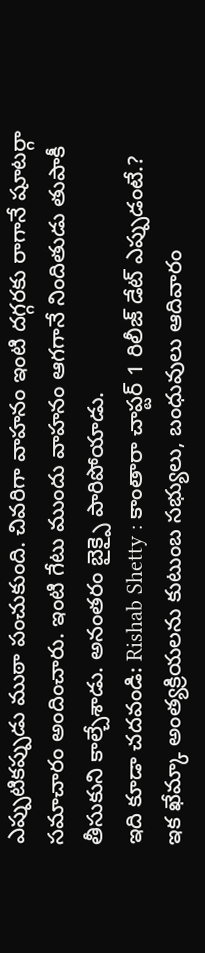ఎప్పుటికప్పుడు ముఠా పంచుకుంది. చివరిగా వాహనం ఇంటి దగ్గరకు రాగానే షూటర్గా సమాచారం అందించారు. ఇంటి గేటు ముందు వాహనం ఆగగానే నిందితుడు తుపాకీ తీసుకుని కాల్చేశాడు. అనంతరం బైక్పై పారిపోయాడు.
ఇది కూడా చదవండి: Rishab Shetty : కాంతారా చాప్టర్ 1 రిలీజ్ డేట్ ఎప్పుడంటే.?
ఇక ఖేమ్కా అంత్యక్రియలను కుటుంబ సభ్యులు, బంధువులు ఆదివారం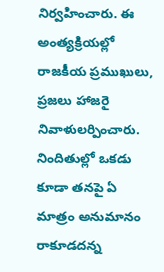నిర్వహించారు. ఈ అంత్యక్రియల్లో రాజకీయ ప్రముఖులు, ప్రజలు హాజరై నివాళులర్పించారు. నిందితుల్లో ఒకడు కూడా తనపై ఏ మాత్రం అనుమానం రాకూడదన్న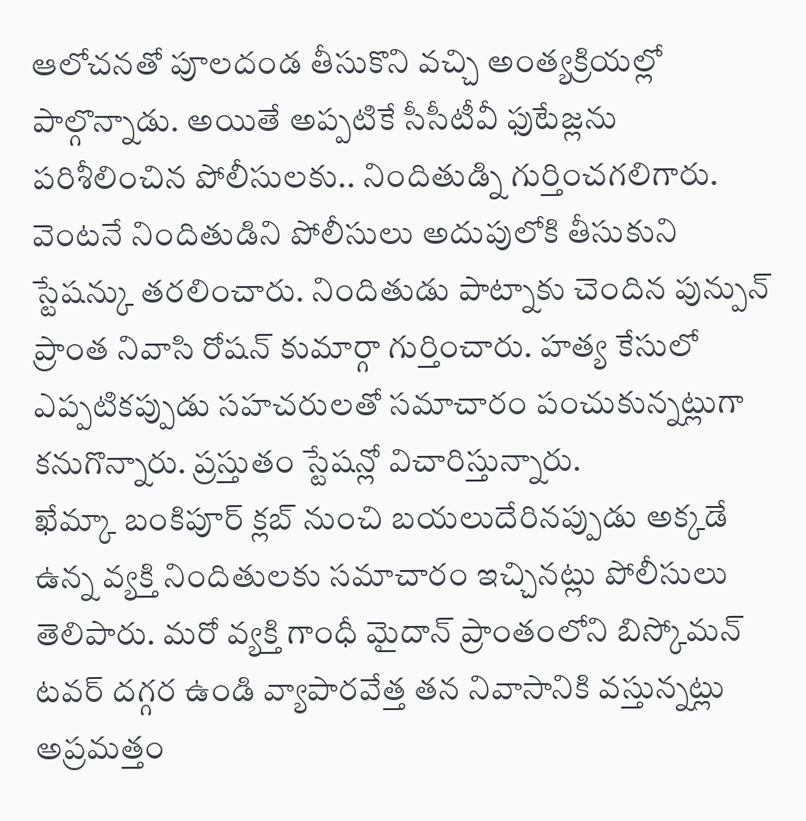ఆలోచనతో పూలదండ తీసుకొని వచ్చి అంత్యక్రియల్లో పాల్గొన్నాడు. అయితే అప్పటికే సీసీటీవీ ఫుటేజ్లను పరిశీలించిన పోలీసులకు.. నిందితుడ్ని గుర్తించగలిగారు. వెంటనే నిందితుడిని పోలీసులు అదుపులోకి తీసుకుని స్టేషన్కు తరలించారు. నిందితుడు పాట్నాకు చెందిన పున్పున్ ప్రాంత నివాసి రోషన్ కుమార్గా గుర్తించారు. హత్య కేసులో ఎప్పటికప్పుడు సహచరులతో సమాచారం పంచుకున్నట్లుగా కనుగొన్నారు. ప్రస్తుతం స్టేషన్లో విచారిస్తున్నారు.
ఖేమ్కా బంకిపూర్ క్లబ్ నుంచి బయలుదేరినప్పుడు అక్కడే ఉన్న వ్యక్తి నిందితులకు సమాచారం ఇచ్చినట్లు పోలీసులు తెలిపారు. మరో వ్యక్తి గాంధీ మైదాన్ ప్రాంతంలోని బిస్కోమన్ టవర్ దగ్గర ఉండి వ్యాపారవేత్త తన నివాసానికి వస్తున్నట్లు అప్రమత్తం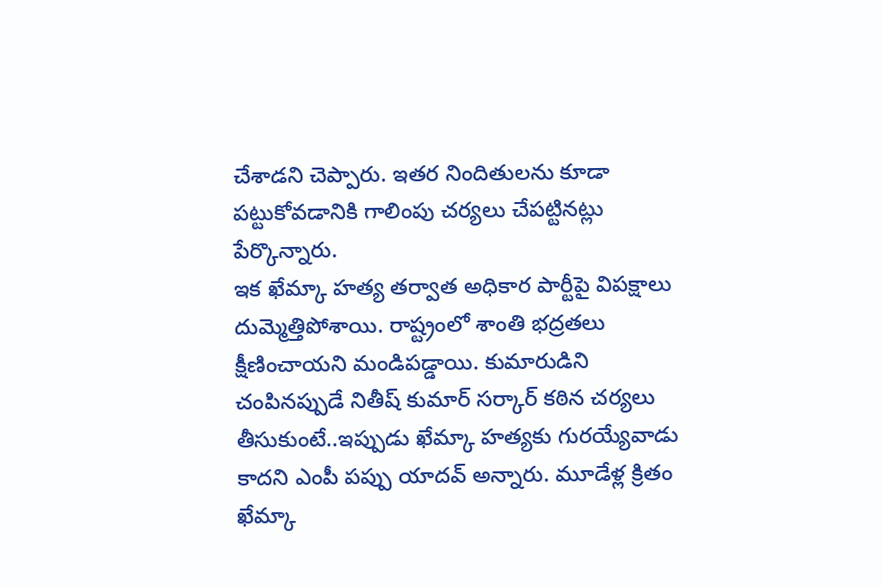చేశాడని చెప్పారు. ఇతర నిందితులను కూడా పట్టుకోవడానికి గాలింపు చర్యలు చేపట్టినట్లు పేర్కొన్నారు.
ఇక ఖేమ్కా హత్య తర్వాత అధికార పార్టీపై విపక్షాలు దుమ్మెత్తిపోశాయి. రాష్ట్రంలో శాంతి భద్రతలు క్షీణించాయని మండిపడ్డాయి. కుమారుడిని చంపినప్పుడే నితీష్ కుమార్ సర్కార్ కఠిన చర్యలు తీసుకుంటే..ఇప్పుడు ఖేమ్కా హత్యకు గురయ్యేవాడు కాదని ఎంపీ పప్పు యాదవ్ అన్నారు. మూడేళ్ల క్రితం ఖేమ్కా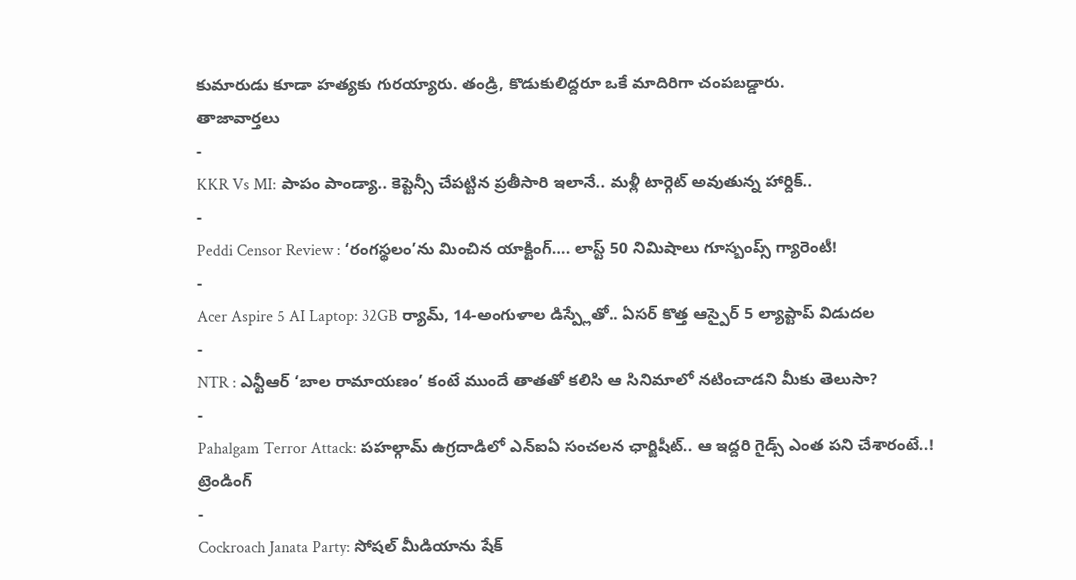కుమారుడు కూడా హత్యకు గురయ్యారు. తండ్రి, కొడుకులిద్దరూ ఒకే మాదిరిగా చంపబడ్డారు.
తాజావార్తలు
-
KKR Vs MI: పాపం పాండ్యా.. కెప్టెన్సీ చేపట్టిన ప్రతీసారి ఇలానే.. మళ్లీ టార్గెట్ అవుతున్న హార్దిక్..
-
Peddi Censor Review : ‘రంగస్థలం’ను మించిన యాక్టింగ్…. లాస్ట్ 50 నిమిషాలు గూస్బంప్స్ గ్యారెంటీ!
-
Acer Aspire 5 AI Laptop: 32GB ర్యామ్, 14-అంగుళాల డిస్ప్లేతో.. ఏసర్ కొత్త ఆస్పైర్ 5 ల్యాప్టాప్ విడుదల
-
NTR : ఎన్టీఆర్ ‘బాల రామాయణం’ కంటే ముందే తాతతో కలిసి ఆ సినిమాలో నటించాడని మీకు తెలుసా?
-
Pahalgam Terror Attack: పహల్గామ్ ఉగ్రదాడిలో ఎన్ఐఏ సంచలన ఛార్జిషీట్.. ఆ ఇద్దరి గైడ్స్ ఎంత పని చేశారంటే..!
ట్రెండింగ్
-
Cockroach Janata Party: సోషల్ మీడియాను షేక్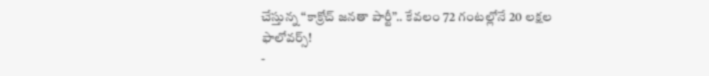చేస్తున్న “కాక్రోచ్ జనతా పార్టీ”.. కేవలం 72 గంటల్లోనే 20 లక్షల ఫాలోవర్స్!
-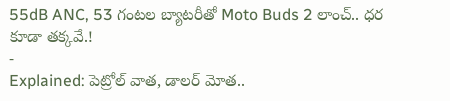55dB ANC, 53 గంటల బ్యాటరీతో Moto Buds 2 లాంచ్.. ధర కూడా తక్కవే.!
-
Explained: పెట్రోల్ వాత, డాలర్ మోత..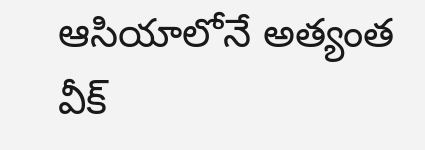ఆసియాలోనే అత్యంత వీక్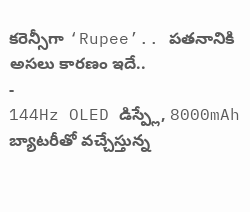కరెన్సీగా ‘Rupee’.. పతనానికి అసలు కారణం ఇదే..
-
144Hz OLED డిస్ప్లే, 8000mAh బ్యాటరీతో వచ్చేస్తున్న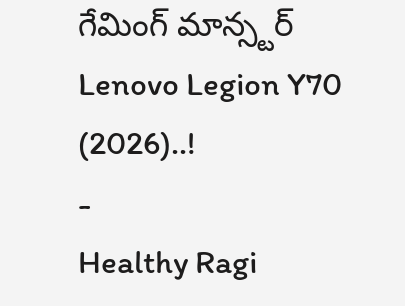గేమింగ్ మాన్స్టర్ Lenovo Legion Y70 (2026)..!
-
Healthy Ragi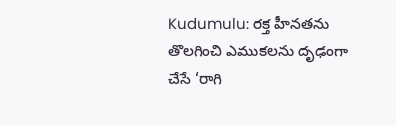Kudumulu: రక్త హీనతను తొలగించి ఎముకలను దృఢంగా చేసే ‘రాగి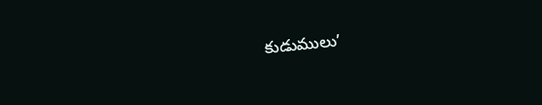కుడుములు’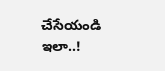చేసేయండి ఇలా..!